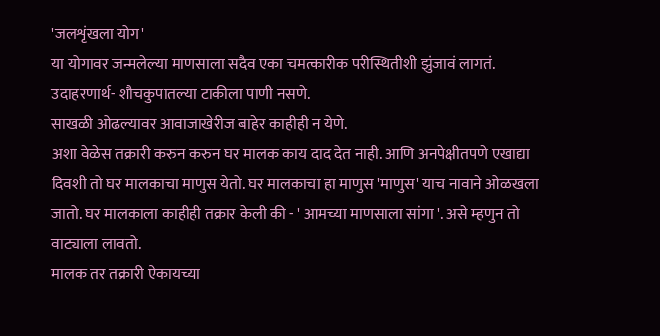'जलशृंखला योग'
या योगावर जन्मलेल्या माणसाला सदैव एका चमत्कारीक परीस्थितीशी झुंजावं लागतं.
उदाहरणार्थ- शौचकुपातल्या टाकीला पाणी नसणे.
साखळी ओढल्यावर आवाजाखेरीज बाहेर काहीही न येणे.
अशा वेळेस तक्रारी करुन करुन घर मालक काय दाद देत नाही. आणि अनपेक्षीतपणे एखाद्या दिवशी तो घर मालकाचा माणुस येतो. घर मालकाचा हा माणुस 'माणुस' याच नावाने ओळखला जातो. घर मालकाला काहीही तक्रार केली की - ' आमच्या माणसाला सांगा '. असे म्हणुन तो वाट्याला लावतो.
मालक तर तक्रारी ऐकायच्या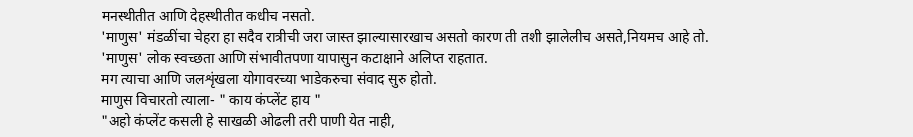मनस्थीतीत आणि देहस्थीतीत कधीच नसतो.
'माणुस' मंडळींचा चेहरा हा सदैव रात्रीची जरा जास्त झाल्यासारखाच असतो कारण ती तशी झालेलीच असते,नियमच आहे तो. 'माणुस' लोक स्वच्छता आणि संभावीतपणा यापासुन कटाक्षाने अलिप्त राहतात.
मग त्याचा आणि जलशृंखला योगावरच्या भाडेकरुचा संवाद सुरु होतो.
माणुस विचारतो त्याला- " काय कंप्लेंट हाय "
"अहो कंप्लेंट कसली हे साखळी ओढली तरी पाणी येत नाही,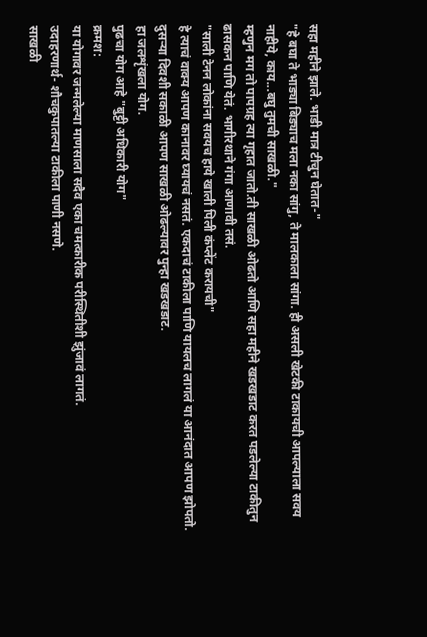सहा महीने झाले. भाडी मात्र टीचुन घेतात-"
"हे बघा ते भाड्या बिड्याच मला नका सांगु, ते मालकाला सांगा. ही असली खेटकी टाकायची आपल्याला सवय नाहीये, काय...बघु तुमची साखळी."
म्हणुन मग तो पापग्रह त्या गृहात जातो.ती साखळी ओढतो आणि सहा महीने खडखडाट करत पडलेल्या टाकीतुन ढासकन पाणि येतं. भागीरथाने गंगा आणावी तसं.
"साली टेनन लोकांना सवयच हाये खाली पिली कंप्लेंट करायची"
हे त्याचं वाक्य आपण कानावर घ्यायचं नसतं. एकदाचं टाकीला पाणि यायलच लागलं या आनंदात आपण झोपतो. दुसऱ्या दिवशी सकाळी आपण साखळी ओढल्यावर पुन्हा खडखडाट.
हा जलशृंखला योग.
पुढचा योग आहे "बुट्टी अधिकारी योग"
क्रमश:
या योगावर जन्मलेल्या माणसाला सदैव एका चमत्कारीक परीस्थितीशी झुंजावं लागतं.
उदाहरणार्थ- शौचकुपातल्या टाकीला पाणी नसणे.
साखळी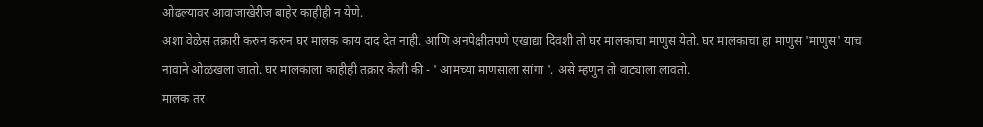ओढल्यावर आवाजाखेरीज बाहेर काहीही न येणे.
अशा वेळेस तक्रारी करुन करुन घर मालक काय दाद देत नाही. आणि अनपेक्षीतपणे एखाद्या दिवशी तो घर मालकाचा माणुस येतो. घर मालकाचा हा माणुस 'माणुस' याच नावाने ओळखला जातो. घर मालकाला काहीही तक्रार केली की - ' आमच्या माणसाला सांगा '. असे म्हणुन तो वाट्याला लावतो.
मालक तर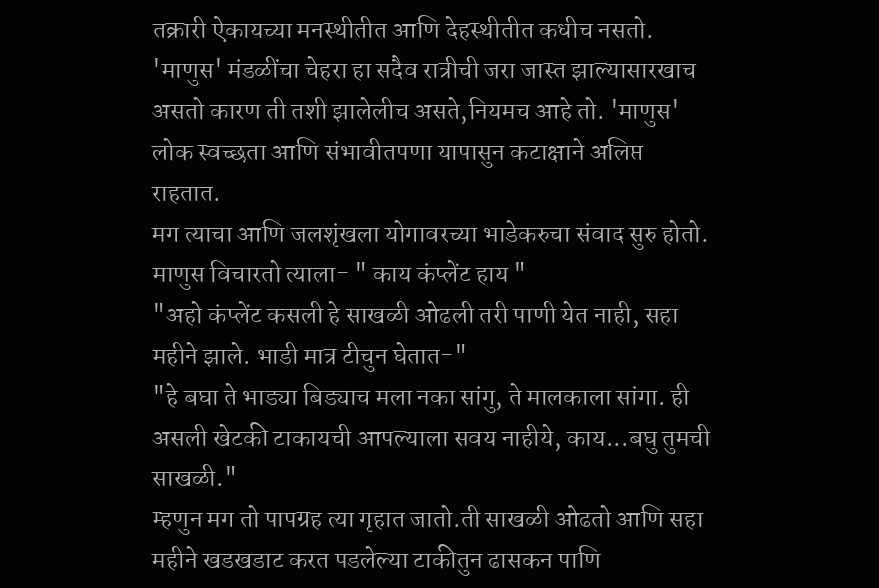तक्रारी ऐकायच्या मनस्थीतीत आणि देहस्थीतीत कधीच नसतो.
'माणुस' मंडळींचा चेहरा हा सदैव रात्रीची जरा जास्त झाल्यासारखाच असतो कारण ती तशी झालेलीच असते,नियमच आहे तो. 'माणुस' लोक स्वच्छता आणि संभावीतपणा यापासुन कटाक्षाने अलिप्त राहतात.
मग त्याचा आणि जलशृंखला योगावरच्या भाडेकरुचा संवाद सुरु होतो.
माणुस विचारतो त्याला- " काय कंप्लेंट हाय "
"अहो कंप्लेंट कसली हे साखळी ओढली तरी पाणी येत नाही, सहा महीने झाले. भाडी मात्र टीचुन घेतात-"
"हे बघा ते भाड्या बिड्याच मला नका सांगु, ते मालकाला सांगा. ही असली खेटकी टाकायची आपल्याला सवय नाहीये, काय...बघु तुमची साखळी."
म्हणुन मग तो पापग्रह त्या गृहात जातो.ती साखळी ओढतो आणि सहा महीने खडखडाट करत पडलेल्या टाकीतुन ढासकन पाणि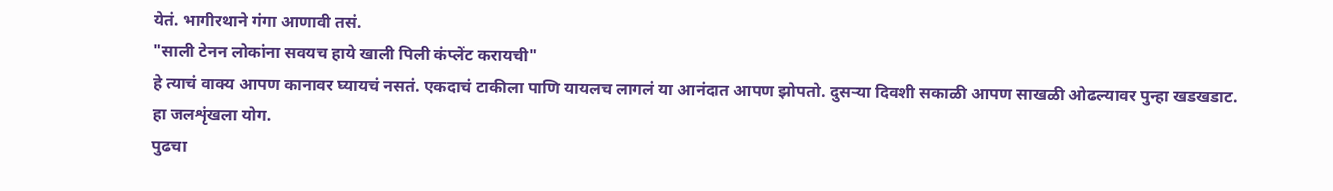येतं. भागीरथाने गंगा आणावी तसं.
"साली टेनन लोकांना सवयच हाये खाली पिली कंप्लेंट करायची"
हे त्याचं वाक्य आपण कानावर घ्यायचं नसतं. एकदाचं टाकीला पाणि यायलच लागलं या आनंदात आपण झोपतो. दुसऱ्या दिवशी सकाळी आपण साखळी ओढल्यावर पुन्हा खडखडाट.
हा जलशृंखला योग.
पुढचा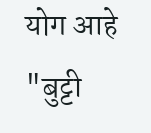योग आहे "बुट्टी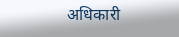अधिकारी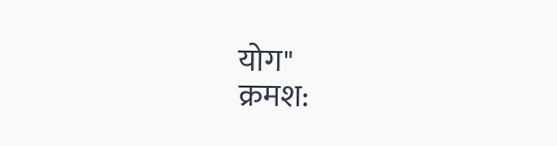योग"
क्रमश: